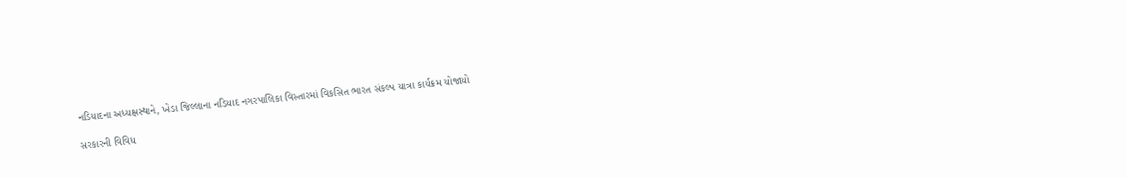નડિયાદના અધ્યક્ષસ્થાને, ખેડા જિલ્લાના નડિયાદ નગરપાલિકા વિસ્તારમાં વિકસિત ભારત સંકલ્પ યાત્રા કાર્યક્રમ યોજાયો

સરકારની વિવિધ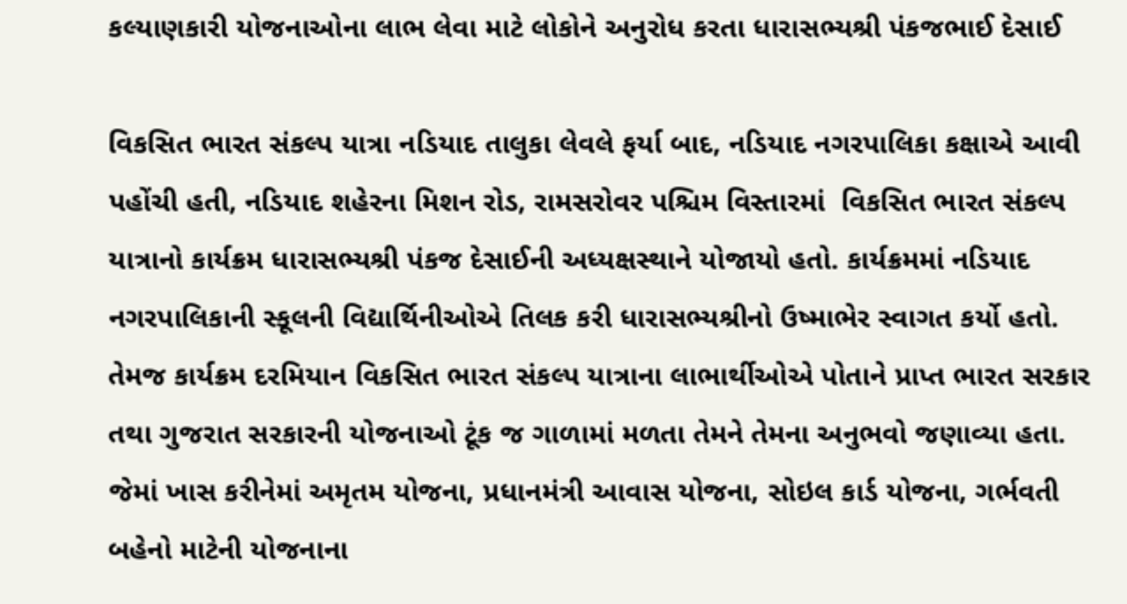કલ્યાણકારી યોજનાઓના લાભ લેવા માટે લોકોને અનુરોધ કરતા ધારાસભ્યશ્રી પંકજભાઈ દેસાઈ

વિકસિત ભારત સંકલ્પ યાત્રા નડિયાદ તાલુકા લેવલે ફર્યા બાદ, નડિયાદ નગરપાલિકા કક્ષાએ આવી પહોંચી હતી, નડિયાદ શહેરના મિશન રોડ, રામસરોવર પશ્ચિમ વિસ્તારમાં  વિકસિત ભારત સંકલ્પ યાત્રાનો કાર્યક્રમ ધારાસભ્યશ્રી પંકજ દેસાઈની અધ્યક્ષસ્થાને યોજાયો હતો. કાર્યક્રમમાં નડિયાદ નગરપાલિકાની સ્કૂલની વિદ્યાર્થિનીઓએ તિલક કરી ધારાસભ્યશ્રીનો ઉષ્માભેર સ્વાગત કર્યો હતો. તેમજ કાર્યક્રમ દરમિયાન વિકસિત ભારત સંકલ્પ યાત્રાના લાભાર્થીઓએ પોતાને પ્રાપ્ત ભારત સરકાર તથા ગુજરાત સરકારની યોજનાઓ ટૂંક જ ગાળામાં મળતા તેમને તેમના અનુભવો જણાવ્યા હતા. જેમાં ખાસ કરીનેમાં અમૃતમ યોજના, પ્રધાનમંત્રી આવાસ યોજના, સોઇલ કાર્ડ યોજના, ગર્ભવતી બહેનો માટેની યોજનાના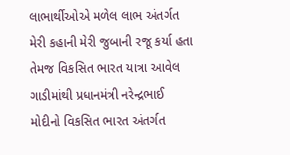લાભાર્થીઓએ મળેલ લાભ અંતર્ગત મેરી કહાની મેરી જુબાની રજૂ કર્યા હતા તેમજ વિકસિત ભારત યાત્રા આવેલ ગાડીમાંથી પ્રધાનમંત્રી નરેન્દ્રભાઈ મોદીનો વિકસિત ભારત અંતર્ગત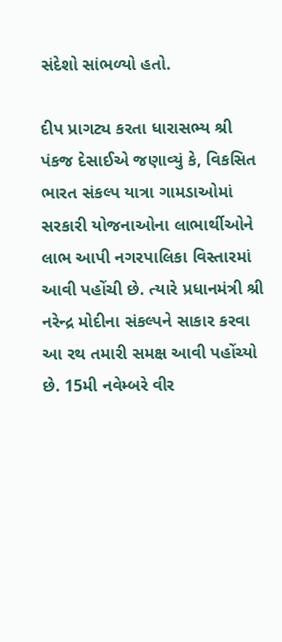સંદેશો સાંભળ્યો હતો.

દીપ પ્રાગટ્ય કરતા ધારાસભ્ય શ્રી પંકજ દેસાઈએ જણાવ્યું કે, વિકસિત ભારત સંકલ્પ યાત્રા ગામડાઓમાં સરકારી યોજનાઓના લાભાર્થીઓને લાભ આપી નગરપાલિકા વિસ્તારમાં આવી પહોંચી છે. ત્યારે પ્રધાનમંત્રી શ્રી નરેન્દ્ર મોદીના સંકલ્પને સાકાર કરવા આ રથ તમારી સમક્ષ આવી પહોંચ્યો છે. 15મી નવેમ્બરે વીર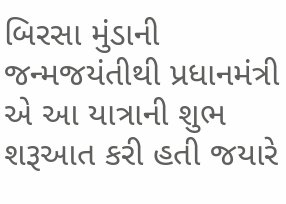બિરસા મુંડાની જન્મજયંતીથી પ્રધાનમંત્રી એ આ યાત્રાની શુભ શરૂઆત કરી હતી જયારે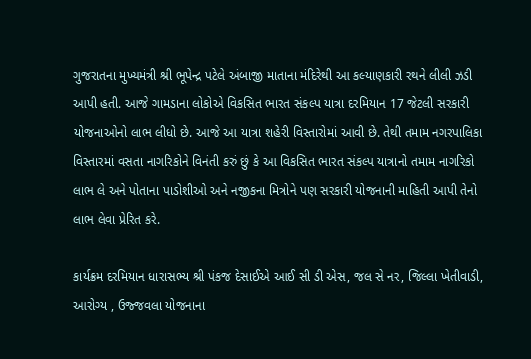ગુજરાતના મુખ્યમંત્રી શ્રી ભૂપેન્દ્ર પટેલે અંબાજી માતાના મંદિરેથી આ કલ્યાણકારી રથને લીલી ઝડી આપી હતી. આજે ગામડાના લોકોએ વિકસિત ભારત સંકલ્પ યાત્રા દરમિયાન 17 જેટલી સરકારી યોજનાઓનો લાભ લીધો છે. આજે આ યાત્રા શહેરી વિસ્તારોમાં આવી છે. તેથી તમામ નગરપાલિકા વિસ્તારમાં વસતા નાગરિકોને વિનંતી કરું છું કે આ વિકસિત ભારત સંકલ્પ યાત્રાનો તમામ નાગરિકો લાભ લે અને પોતાના પાડોશીઓ અને નજીકના મિત્રોને પણ સરકારી યોજનાની માહિતી આપી તેનો લાભ લેવા પ્રેરિત કરે.

કાર્યક્રમ દરમિયાન ધારાસભ્ય શ્રી પંકજ દેસાઈએ આઈ સી ડી એસ, જલ સે નર, જિલ્લા ખેતીવાડી, આરોગ્ય , ઉજ્જવલા યોજનાના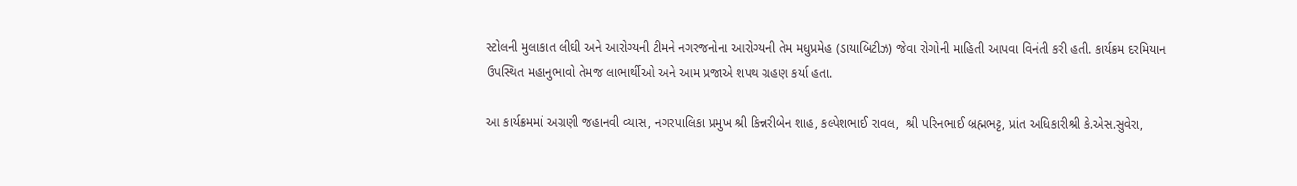સ્ટોલની મુલાકાત લીઘી અને આરોગ્યની ટીમને નગરજનોના આરોગ્યની તેમ મધુપ્રમેહ (ડાયાબિટીઝ) જેવા રોગોની માહિતી આપવા વિનંતી કરી હતી. કાર્યક્રમ દરમિયાન ઉપસ્થિત મહાનુભાવો તેમજ લાભાર્થીઓ અને આમ પ્રજાએ શપથ ગ્રહણ કર્યા હતા.

આ કાર્યક્રમમાં અગ્રણી જહાનવી વ્યાસ, નગરપાલિકા પ્રમુખ શ્રી કિન્નરીબેન શાહ, કલ્પેશભાઈ રાવલ,  શ્રી પરિનભાઈ બ્રહ્મભટ્ટ, પ્રાંત અધિકારીશ્રી કે.એસ.સુવેરા,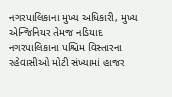નગરપાલિકાના મુખ્ય અધિકારી, મુખ્ય એન્જિનિયર તેમજ નડિયાદ નગરપાલિકાના પશ્ચિમ વિસ્તારના રહેવાસીઓ મોટી સંખ્યામાં હાજર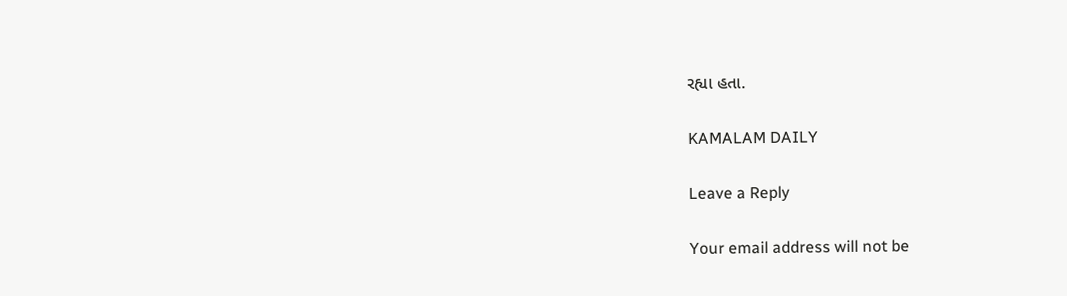રહ્યા હતા.

KAMALAM DAILY

Leave a Reply

Your email address will not be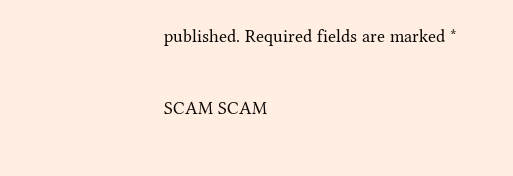published. Required fields are marked *

SCAM SCAM